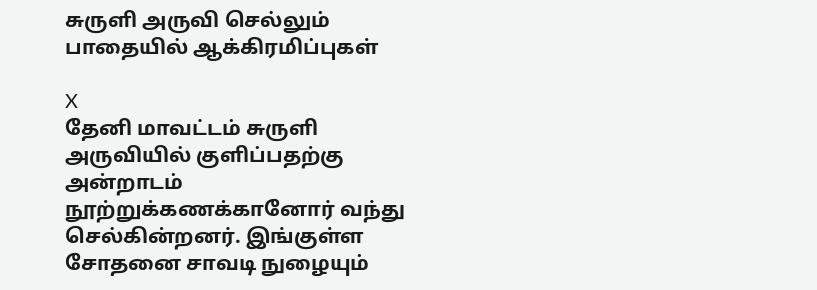சுருளி அருவி செல்லும் பாதையில் ஆக்கிரமிப்புகள்

X
தேனி மாவட்டம் சுருளி அருவியில் குளிப்பதற்கு அன்றாடம் நூற்றுக்கணக்கானோர் வந்து செல்கின்றனர். இங்குள்ள சோதனை சாவடி நுழையும்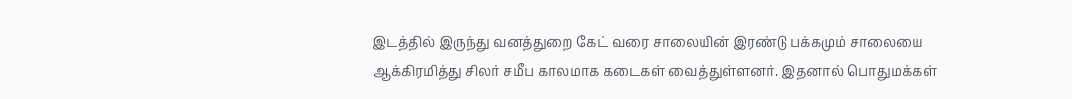இடத்தில் இருந்து வனத்துறை கேட் வரை சாலையின் இரண்டு பக்கமும் சாலையை ஆக்கிரமித்து சிலர் சமீப காலமாக கடைகள் வைத்துள்ளனர். இதனால் பொதுமக்கள்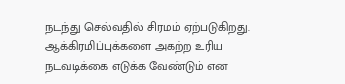நடந்து செல்வதில் சிரமம் ஏற்படுகிறது. ஆக்கிரமிப்புக்களை அகற்ற உரிய நடவடிக்கை எடுக்க வேண்டும் என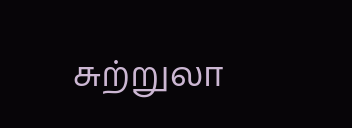சுற்றுலா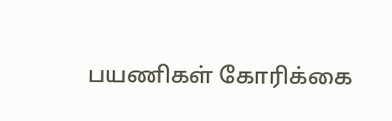பயணிகள் கோரிக்கை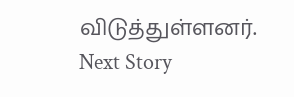விடுத்துள்ளனர்.
Next Story